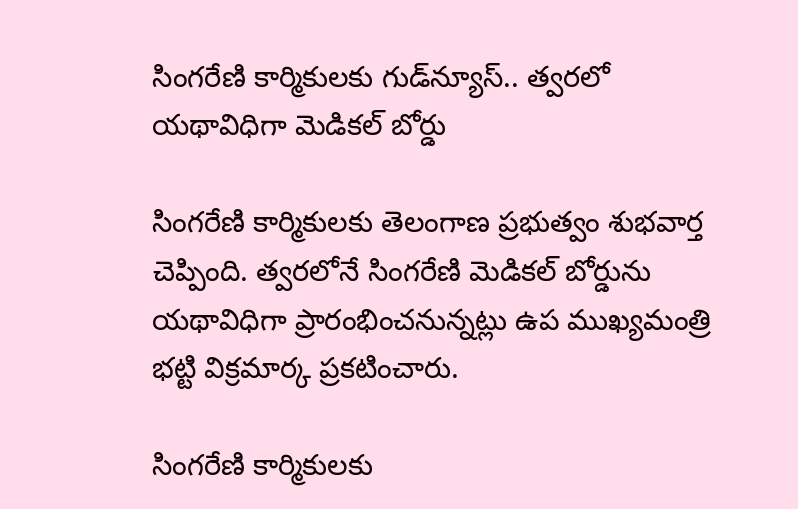సింగరేణి కార్మికులకు గుడ్‌న్యూస్.. త్వరలో యథావిధిగా మెడికల్ బోర్డు

సింగరేణి కార్మికులకు తెలంగాణ ప్రభుత్వం శుభవార్త చెప్పింది. త్వరలోనే సింగరేణి మెడికల్ బోర్డును యథావిధిగా ప్రారంభించనున్నట్లు ఉప ముఖ్యమంత్రి భట్టి విక్రమార్క ప్రకటించారు.

సింగరేణి కార్మికులకు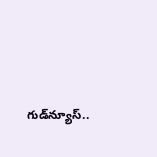గుడ్‌న్యూస్..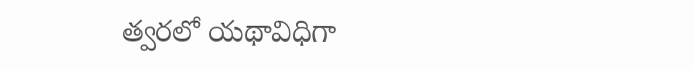త్వరలో యథావిధిగా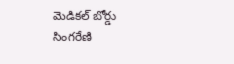మెడికల్ బోర్డు
సింగరేణి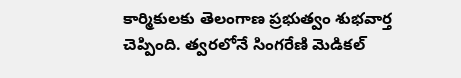కార్మికులకు తెలంగాణ ప్రభుత్వం శుభవార్త చెప్పింది. త్వరలోనే సింగరేణి మెడికల్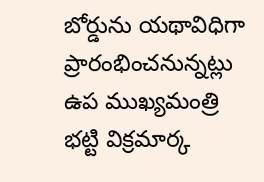బోర్డును యథావిధిగా ప్రారంభించనున్నట్లు ఉప ముఖ్యమంత్రి భట్టి విక్రమార్క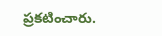ప్రకటించారు.